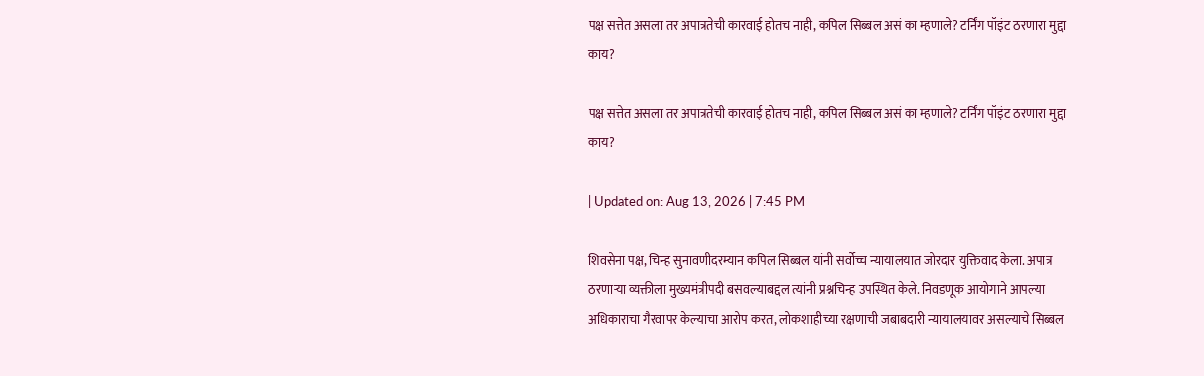पक्ष सत्तेत असला तर अपात्रतेची कारवाई होतच नाही, कपिल सिब्बल असं का म्हणाले? टर्निंग पॉइंट ठरणारा मुद्दा काय?

पक्ष सत्तेत असला तर अपात्रतेची कारवाई होतच नाही, कपिल सिब्बल असं का म्हणाले? टर्निंग पॉइंट ठरणारा मुद्दा काय?

| Updated on: Aug 13, 2026 | 7:45 PM

शिवसेना पक्ष, चिन्ह सुनावणीदरम्यान कपिल सिब्बल यांनी सर्वोच्च न्यायालयात जोरदार युक्तिवाद केला. अपात्र ठरणाऱ्या व्यक्तीला मुख्यमंत्रीपदी बसवल्याबद्दल त्यांनी प्रश्नचिन्ह उपस्थित केले. निवडणूक आयोगाने आपल्या अधिकाराचा गैरवापर केल्याचा आरोप करत, लोकशाहीच्या रक्षणाची जबाबदारी न्यायालयावर असल्याचे सिब्बल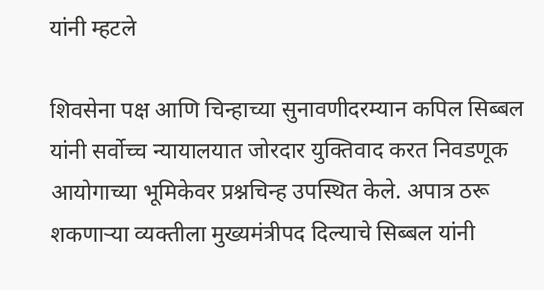यांनी म्हटले

शिवसेना पक्ष आणि चिन्हाच्या सुनावणीदरम्यान कपिल सिब्बल यांनी सर्वोच्च न्यायालयात जोरदार युक्तिवाद करत निवडणूक आयोगाच्या भूमिकेवर प्रश्नचिन्ह उपस्थित केले. अपात्र ठरू शकणाऱ्या व्यक्तीला मुख्यमंत्रीपद दिल्याचे सिब्बल यांनी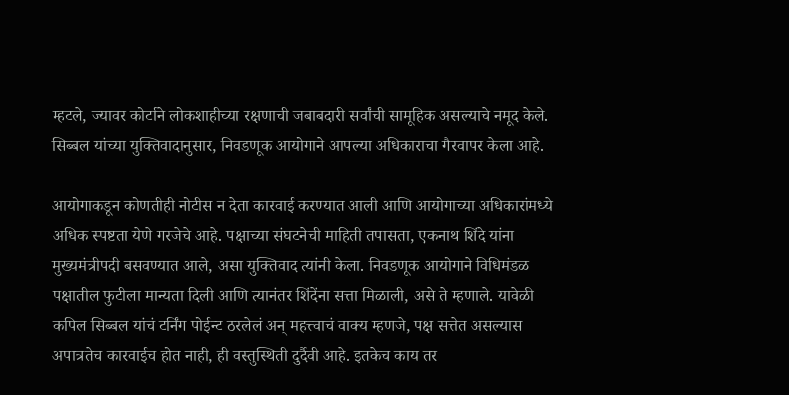म्हटले, ज्यावर कोर्टाने लोकशाहीच्या रक्षणाची जबाबदारी सर्वांची सामूहिक असल्याचे नमूद केले. सिब्बल यांच्या युक्तिवादानुसार, निवडणूक आयोगाने आपल्या अधिकाराचा गैरवापर केला आहे.

आयोगाकडून कोणतीही नोटीस न देता कारवाई करण्यात आली आणि आयोगाच्या अधिकारांमध्ये अधिक स्पष्टता येणे गरजेचे आहे. पक्षाच्या संघटनेची माहिती तपासता, एकनाथ शिंदे यांना मुख्यमंत्रीपदी बसवण्यात आले, असा युक्तिवाद त्यांनी केला. निवडणूक आयोगाने विधिमंडळ पक्षातील फुटीला मान्यता दिली आणि त्यानंतर शिंदेंना सत्ता मिळाली, असे ते म्हणाले. यावेळी कपिल सिब्बल यांचं टर्निंग पोईन्ट ठरलेलं अन् महत्त्वाचं वाक्य म्हणजे, पक्ष सत्तेत असल्यास अपात्रतेच कारवाईच होत नाही, ही वस्तुस्थिती दुर्दैवी आहे. इतकेच काय तर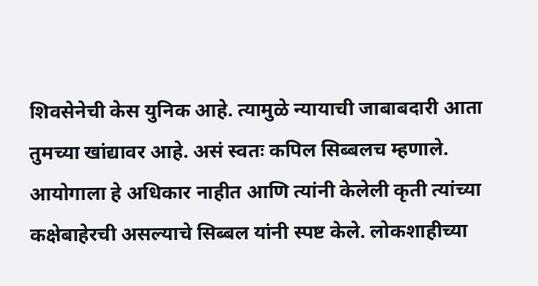शिवसेनेची केस युनिक आहे. त्यामुळे न्यायाची जाबाबदारी आता तुमच्या खांद्यावर आहे. असं स्वतः कपिल सिब्बलच म्हणाले.  आयोगाला हे अधिकार नाहीत आणि त्यांनी केलेली कृती त्यांच्या कक्षेबाहेरची असल्याचे सिब्बल यांनी स्पष्ट केले. लोकशाहीच्या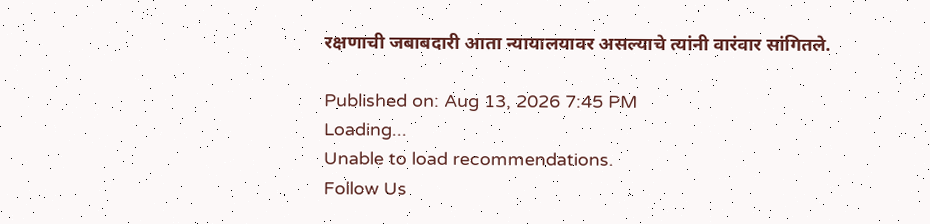रक्षणाची जबाबदारी आता न्यायालयावर असल्याचे त्यांनी वारंवार सांगितले.

Published on: Aug 13, 2026 7:45 PM
Loading...
Unable to load recommendations.
Follow Us